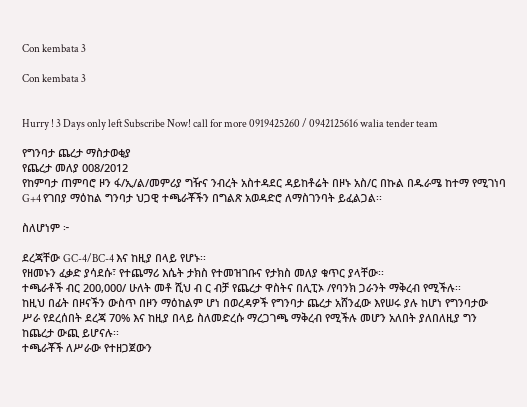Con kembata 3

Con kembata 3


Hurry ! 3 Days only left Subscribe Now! call for more 0919425260 / 0942125616 walia tender team

የግንባታ ጨረታ ማስታወቂያ
የጨረታ መለያ 008/2012
የከምባታ ጠምባሮ ዞን ፋ/ኢ/ል/መምሪያ ግዥና ንብረት አስተዳደር ዳይከቶሬት በዞኑ አስ/ር በኩል በዱራሜ ከተማ የሚገነባ G+4 የገበያ ማዕከል ግንባታ ህጋዊ ተጫራቾችን በግልጽ አወዳድሮ ለማስገንባት ይፈልጋል፡፡

ስለሆነም ፦

ደረጃቸው GC-4/BC-4 እና ከዚያ በላይ የሆኑ፡፡
የዘመኑን ፈቃድ ያሳደሱ፣ የተጨማሪ እሴት ታክስ የተመዝገቡና የታክስ መለያ ቁጥር ያላቸው፡፡
ተጫራቶች ብር 200,000/ ሁለት መቶ ሺህ ብ ር ብቻ የጨረታ ዋስትና በሊፒኦ /የባንክ ጋራንት ማቅረብ የሚችሉ፡፡
ከዚህ በፊት በዞናችን ውስጥ በዞን ማዕከልም ሆነ በወረዳዎች የግንባታ ጨረታ አሸንፈው እየሠሩ ያሉ ከሆነ የግንባታው ሥራ የደረሰበት ደረጃ 70% እና ከዚያ በላይ ስለመድረሱ ማረጋገጫ ማቅረብ የሚችሉ መሆን አለበት ያለበለዚያ ግን ከጨረታ ውጪ ይሆናሉ፡፡
ተጫራቾች ለሥራው የተዘጋጀውን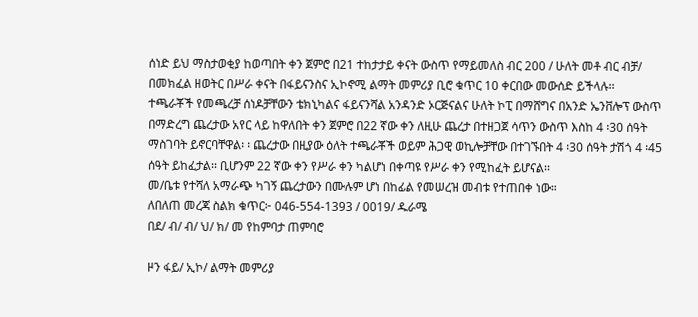ሰነድ ይህ ማስታወቂያ ከወጣበት ቀን ጀምሮ በ21 ተከታታይ ቀናት ውስጥ የማይመለስ ብር 200 / ሁለት መቶ ብር ብቻ/ በመክፈል ዘወትር በሥራ ቀናት በፋይናንስና ኢኮኖሚ ልማት መምሪያ ቢሮ ቁጥር 10 ቀርበው መውሰድ ይችላሉ፡፡
ተጫራቾች የመጫረቻ ሰነዶቻቸውን ቴክኒካልና ፋይናንሻል አንዳንድ ኦርጅናልና ሁለት ኮፒ በማሸግና በአንድ ኤንቨሎፕ ውስጥ በማድረግ ጨረታው አየር ላይ ከዋለበት ቀን ጀምሮ በ22 ኛው ቀን ለዚሁ ጨረታ በተዘጋጀ ሳጥን ውስጥ እስከ 4 ፡30 ሰዓት ማስገባት ይኖርባቸዋል፡ ፡ ጨረታው በዚያው ዕለት ተጫራቾች ወይም ሕጋዊ ወኪሎቻቸው በተገኙበት 4 ፡30 ሰዓት ታሽጎ 4 ፡45 ሰዓት ይከፈታል፡፡ ቢሆንም 22 ኛው ቀን የሥራ ቀን ካልሆነ በቀጣዩ የሥራ ቀን የሚከፈት ይሆናል፡፡
መ/ቤቱ የተሻለ አማራጭ ካገኝ ጨረታውን በሙሉም ሆነ በከፊል የመሠረዝ መብቱ የተጠበቀ ነው።
ለበለጠ መረጃ ስልክ ቁጥር፦ 046-554-1393 / 0019/ ዱራሜ
በደ/ ብ/ ብ/ ህ/ ክ/ መ የከምባታ ጠምባሮ

ዞን ፋይ/ ኢኮ/ ልማት መምሪያ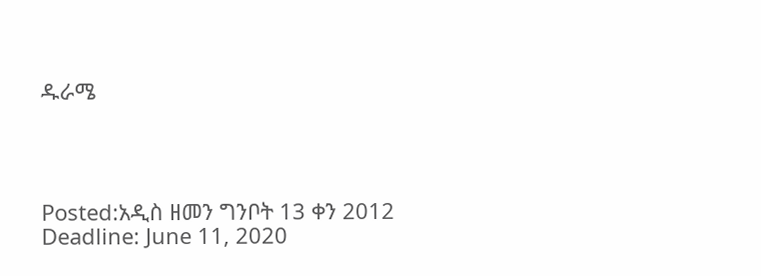ዱራሜ




Posted:አዲስ ዘመን ግንቦት 13 ቀን 2012
Deadline: June 11, 2020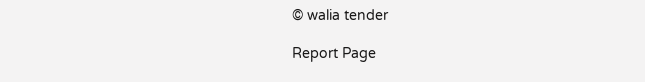© walia tender

Report Page